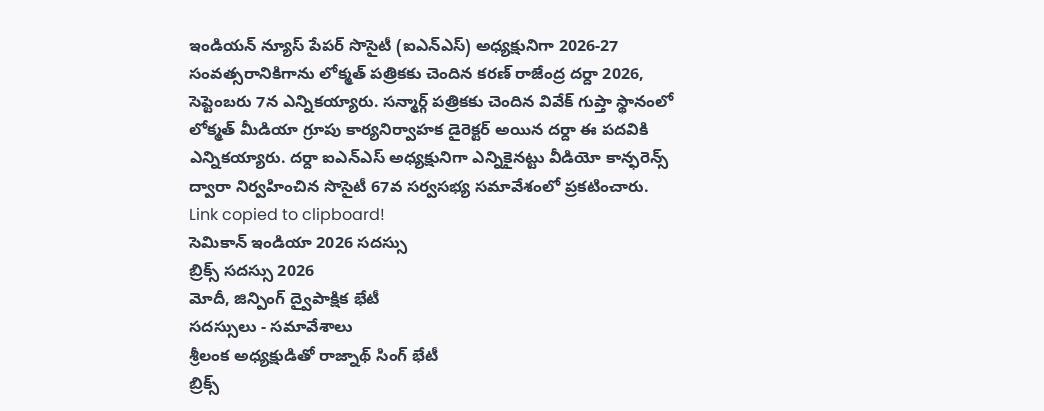ఇండియన్ న్యూస్ పేపర్ సొసైటీ (ఐఎన్ఎస్) అధ్యక్షునిగా 2026-27 సంవత్సరానికిగాను లోక్మత్ పత్రికకు చెందిన కరణ్ రాజేంద్ర దర్దా 2026, సెప్టెంబరు 7న ఎన్నికయ్యారు. సన్మార్గ్ పత్రికకు చెందిన వివేక్ గుప్తా స్థానంలో లోక్మత్ మీడియా గ్రూపు కార్యనిర్వాహక డైరెక్టర్ అయిన దర్దా ఈ పదవికి ఎన్నికయ్యారు. దర్దా ఐఎన్ఎస్ అధ్యక్షునిగా ఎన్నికైనట్టు వీడియో కాన్ఫరెన్స్ ద్వారా నిర్వహించిన సొసైటీ 67వ సర్వసభ్య సమావేశంలో ప్రకటించారు.
Link copied to clipboard!
సెమికాన్ ఇండియా 2026 సదస్సు
బ్రిక్స్ సదస్సు 2026
మోదీ, జిన్పింగ్ ద్వైపాక్షిక భేటీ
సదస్సులు - సమావేశాలు
శ్రీలంక అధ్యక్షుడితో రాజ్నాథ్ సింగ్ భేటీ
బ్రిక్స్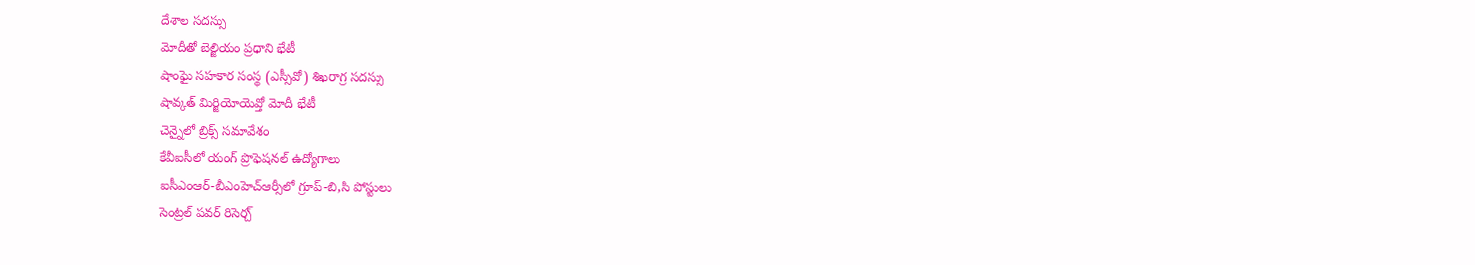దేశాల సదస్సు
మోదీతో బెల్జియం ప్రధాని భేటీ
షాంఘై సహకార సంస్థ (ఎస్సీవో) శిఖరాగ్ర సదస్సు
షావ్కత్ మిర్జియోయెవ్తో మోదీ భేటీ
చెన్నైలో బ్రిక్స్ సమావేశం
కేవీఐసీలో యంగ్ ప్రొఫెషనల్ ఉద్యోగాలు
ఐసీఎంఆర్-బీఎంహెచ్ఆర్సీలో గ్రూప్-బి,సి పోస్టులు
సెంట్రల్ పవర్ రిసెర్చ్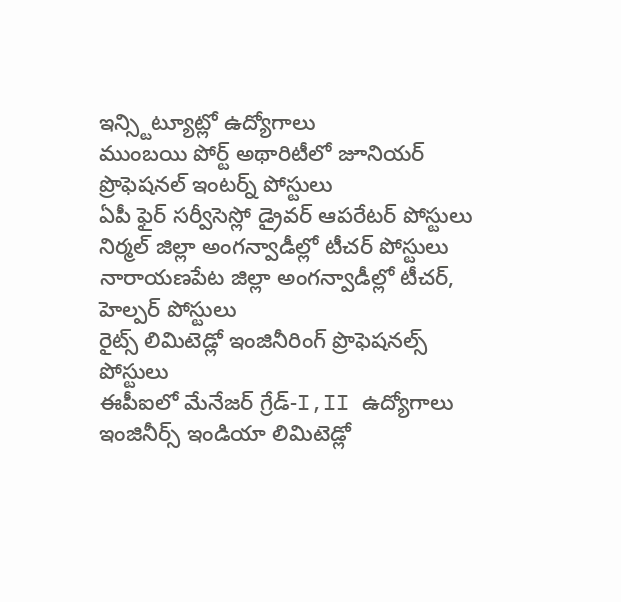ఇన్స్టిట్యూట్లో ఉద్యోగాలు
ముంబయి పోర్ట్ అథారిటీలో జూనియర్ ప్రొఫెషనల్ ఇంటర్న్ పోస్టులు
ఏపీ ఫైర్ సర్వీసెస్లో డ్రైవర్ ఆపరేటర్ పోస్టులు
నిర్మల్ జిల్లా అంగన్వాడీల్లో టీచర్ పోస్టులు
నారాయణపేట జిల్లా అంగన్వాడీల్లో టీచర్, హెల్పర్ పోస్టులు
రైట్స్ లిమిటెడ్లో ఇంజినీరింగ్ ప్రొఫెషనల్స్ పోస్టులు
ఈపీఐలో మేనేజర్ గ్రేడ్-I,II ఉద్యోగాలు
ఇంజినీర్స్ ఇండియా లిమిటెడ్లో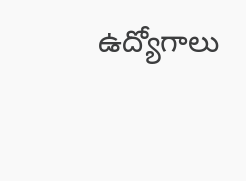ఉద్యోగాలు